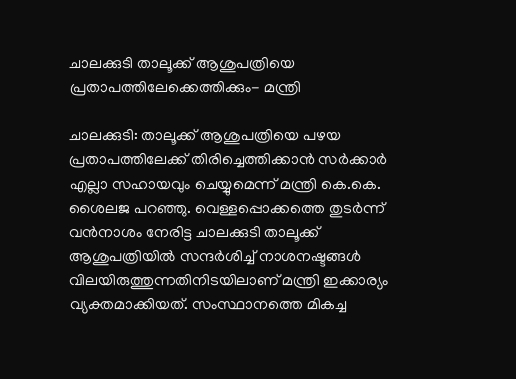ചാലക്കുടി താലൂക്ക് ആശുപത്രിയെ പ്രതാപത്തിലേക്കെത്തിക്കും- മന്ത്രി

ചാലക്കുടി: താലൂക്ക് ആശുപത്രിയെ പഴയ പ്രതാപത്തിലേക്ക് തിരിച്ചെത്തിക്കാന്‍ സര്‍ക്കാര്‍ എല്ലാ സഹായവും ചെയ്യുമെന്ന് മന്ത്രി കെ.കെ. ശൈലജ പറഞ്ഞു. വെള്ളപ്പൊക്കത്തെ തുടര്‍ന്ന് വന്‍നാശം നേരിട്ട ചാലക്കുടി താലൂക്ക് ആശുപത്രിയില്‍ സന്ദര്‍ശിച്ച് നാശനഷ്ടങ്ങള്‍ വിലയിരുത്തുന്നതിനിടയിലാണ് മന്ത്രി ഇക്കാര്യം വ്യക്തമാക്കിയത്. സംസ്ഥാനത്തെ മികച്ച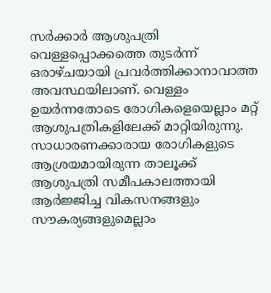സര്‍ക്കാര്‍ ആശുപത്രി വെള്ളപ്പൊക്കത്തെ തുടര്‍ന്ന് ഒരാഴ്ചയായി പ്രവര്‍ത്തിക്കാനാവാത്ത അവസ്ഥയിലാണ്. വെള്ളം ഉയര്‍ന്നതോടെ രോഗികളെയെല്ലാം മറ്റ് ആശുപത്രികളിലേക്ക് മാറ്റിയിരുന്നു. സാധാരണക്കാരായ രോഗികളുടെ ആശ്രയമായിരുന്ന താലൂക്ക് ആശുപത്രി സമീപകാലത്തായി ആര്‍ജ്ജിച്ച വികസനങ്ങളും സൗകര്യങ്ങളുമെല്ലാം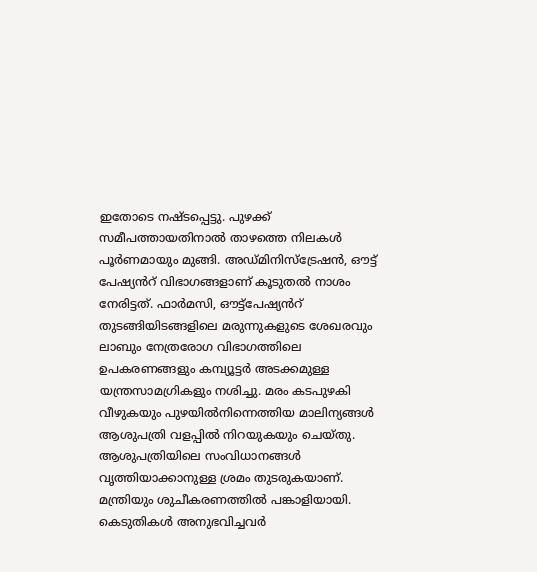ഇതോടെ നഷ്ടപ്പെട്ടു. പുഴക്ക് സമീപത്തായതിനാല്‍ താഴത്തെ നിലകള്‍ പൂര്‍ണമായും മുങ്ങി. അഡ്മിനിസ്‌ട്രേഷന്‍, ഔട്ട് പേഷ്യൻറ് വിഭാഗങ്ങളാണ് കൂടുതല്‍ നാശം നേരിട്ടത്. ഫാര്‍മസി, ഔട്ട്‌പേഷ്യൻറ് തുടങ്ങിയിടങ്ങളിലെ മരുന്നുകളുടെ ശേഖരവും ലാബും നേത്രരോഗ വിഭാഗത്തിലെ ഉപകരണങ്ങളും കമ്പ്യൂട്ടര്‍ അടക്കമുള്ള യന്ത്രസാമഗ്രികളും നശിച്ചു. മരം കടപുഴകി വീഴുകയും പുഴയില്‍നിന്നെത്തിയ മാലിന്യങ്ങള്‍ ആശുപത്രി വളപ്പില്‍ നിറയുകയും ചെയ്തു. ആശുപത്രിയിലെ സംവിധാനങ്ങള്‍ വൃത്തിയാക്കാനുള്ള ശ്രമം തുടരുകയാണ്. മന്ത്രിയും ശുചീകരണത്തിൽ പങ്കാളിയായി. കെടുതികള്‍ അനുഭവിച്ചവര്‍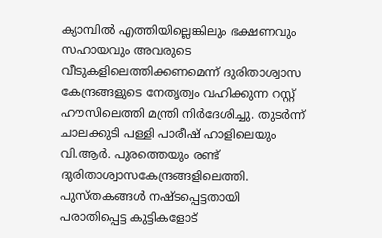ക്യാമ്പില്‍ എത്തിയില്ലെങ്കിലും ഭക്ഷണവും സഹായവും അവരുടെ വീടുകളിലെത്തിക്കണമെന്ന് ദുരിതാശ്വാസ കേന്ദ്രങ്ങളുടെ നേതൃത്വം വഹിക്കുന്ന റസ്റ്റ് ഹൗസിലെത്തി മന്ത്രി നിര്‍ദേശിച്ചു. തുടര്‍ന്ന് ചാലക്കുടി പള്ളി പാരീഷ് ഹാളിലെയും വി.ആര്‍. പുരത്തെയും രണ്ട് ദുരിതാശ്വാസകേന്ദ്രങ്ങളിലെത്തി. പുസ്തകങ്ങള്‍ നഷ്ടപ്പെട്ടതായി പരാതിപ്പെട്ട കുട്ടികളോട്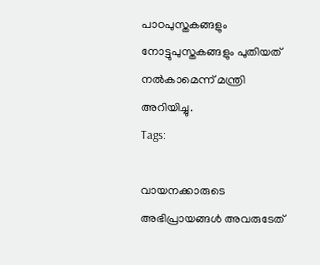പാഠപുസ്തകങ്ങളും നോട്ടുപുസ്തകങ്ങളും പുതിയത് നല്‍കാമെന്ന് മന്ത്രി അറിയിച്ചു.
Tags:

വായനക്കാരുടെ അഭിപ്രായങ്ങള്‍ അവരുടേത്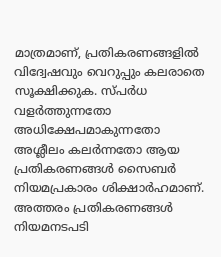മാത്രമാണ്, പ്രതികരണങ്ങളിൽ വിദ്വേഷവും വെറുപ്പും കലരാതെ സൂക്ഷിക്കുക. സ്പർധ വളർത്തുന്നതോ അധിക്ഷേപമാകുന്നതോ അശ്ലീലം കലർന്നതോ ആയ പ്രതികരണങ്ങൾ സൈബർ നിയമപ്രകാരം ശിക്ഷാർഹമാണ്. അത്തരം പ്രതികരണങ്ങൾ നിയമനടപടി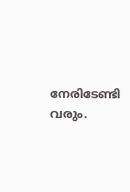നേരിടേണ്ടി വരും.